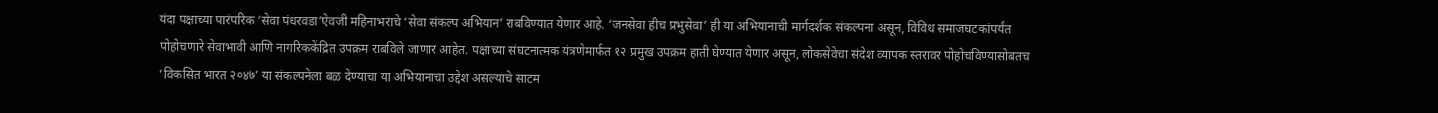यंदा पक्षाच्या पारंपरिक ‘सेवा पंधरवडा’ऐवजी महिनाभराचे ‘सेवा संकल्प अभियान’ राबविण्यात येणार आहे. ‘जनसेवा हीच प्रभुसेवा’ ही या अभियानाची मार्गदर्शक संकल्पना असून, विविध समाजघटकांपर्यंत पोहोचणारे सेवाभावी आणि नागरिककेंद्रित उपक्रम राबविले जाणार आहेत. पक्षाच्या संघटनात्मक यंत्रणेमार्फत १२ प्रमुख उपक्रम हाती घेण्यात येणार असून, लोकसेवेचा संदेश व्यापक स्तरावर पोहोचविण्यासोबतच ‘विकसित भारत २०४७’ या संकल्पनेला बळ देण्याचा या अभियानाचा उद्देश असल्याचे साटम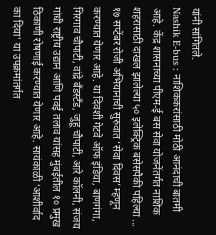यांनी सांगितले.
Nashik E-bus : नाशिककरांसाठी मोठी आनंदाची बातमी आहे. केंद्र शासनाच्या पीएम-ई बस सेवा योजनेंतर्गत नाशिक शहरासाठी दाखल झालेल्या ५० इलेक्ट्रिक बसेसपैकी पहिल्या ...
१७ सप्टेंबर रोजी अभियानाची सुरुवात ‘सेवा दिवस’ म्हणून करण्यात येणार आहे. या दिवशी गेटवे ऑफ इंडिया, बाणगंगा, गिरगाव चौपाटी, वांद्रे बँडस्टँड, जुहू चौपाटी, आरे कॉलनी, संजय गांधी राष्ट्रीय उद्यान आणि पवई तलाव यांसह मुंबईतील १० प्रमुख ठिकाणी रोषणाई करण्यात येणार आहे. सायंकाळी ‘आशीर्वाद का दिया’ या उपक्रमांतर्गत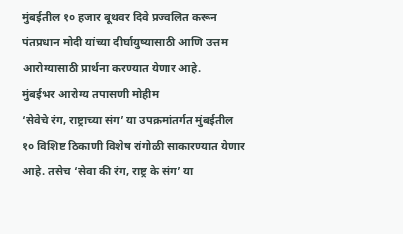मुंबईतील १० हजार बूथवर दिवे प्रज्वलित करून पंतप्रधान मोदी यांच्या दीर्घायुष्यासाठी आणि उत्तम आरोग्यासाठी प्रार्थना करण्यात येणार आहे.
मुंबईभर आरोग्य तपासणी मोहीम
‘सेवेचे रंग, राष्ट्राच्या संग’ या उपक्रमांतर्गत मुंबईतील १० विशिष्ट ठिकाणी विशेष रांगोळी साकारण्यात येणार आहे. तसेच ‘सेवा की रंग, राष्ट्र के संग’ या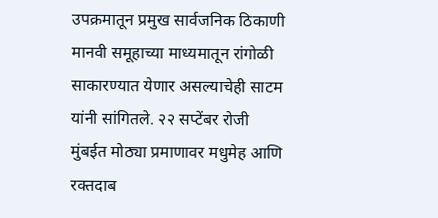उपक्रमातून प्रमुख सार्वजनिक ठिकाणी मानवी समूहाच्या माध्यमातून रांगोळी साकारण्यात येणार असल्याचेही साटम यांनी सांगितले. २२ सप्टेंबर रोजी मुंबईत मोठ्या प्रमाणावर मधुमेह आणि रक्तदाब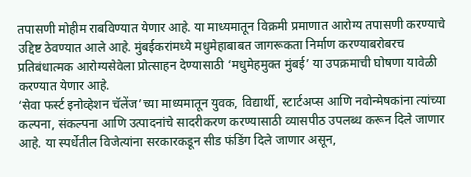तपासणी मोहीम राबविण्यात येणार आहे. या माध्यमातून विक्रमी प्रमाणात आरोग्य तपासणी करण्याचे उद्दिष्ट ठेवण्यात आले आहे. मुंबईकरांमध्ये मधुमेहाबाबत जागरूकता निर्माण करण्याबरोबरच प्रतिबंधात्मक आरोग्यसेवेला प्रोत्साहन देण्यासाठी ‘मधुमेहमुक्त मुंबई’ या उपक्रमाची घोषणा यावेळी करण्यात येणार आहे.
‘सेवा फर्स्ट इनोव्हेशन चॅलेंज’च्या माध्यमातून युवक, विद्यार्थी, स्टार्टअप्स आणि नवोन्मेषकांना त्यांच्या कल्पना, संकल्पना आणि उत्पादनांचे सादरीकरण करण्यासाठी व्यासपीठ उपलब्ध करून दिले जाणार आहे. या स्पर्धेतील विजेत्यांना सरकारकडून सीड फंडिंग दिले जाणार असून,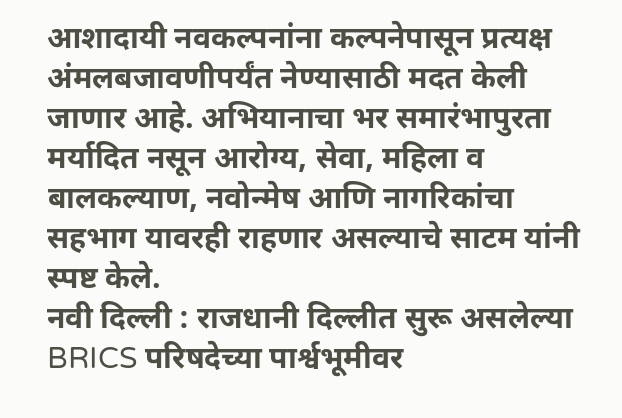आशादायी नवकल्पनांना कल्पनेपासून प्रत्यक्ष अंमलबजावणीपर्यंत नेण्यासाठी मदत केली जाणार आहे. अभियानाचा भर समारंभापुरता मर्यादित नसून आरोग्य, सेवा, महिला व बालकल्याण, नवोन्मेष आणि नागरिकांचा सहभाग यावरही राहणार असल्याचे साटम यांनी स्पष्ट केले.
नवी दिल्ली : राजधानी दिल्लीत सुरू असलेल्या BRICS परिषदेच्या पार्श्वभूमीवर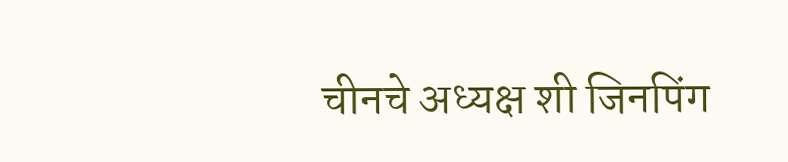चीनचे अध्यक्ष शी जिनपिंग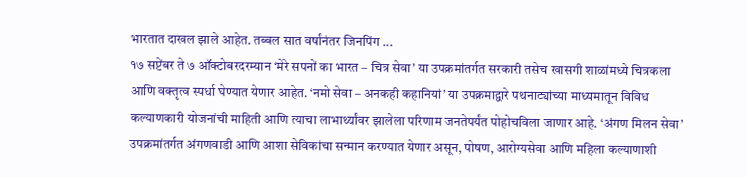भारतात दाखल झाले आहेत. तब्बल सात वर्षांनंतर जिनपिंग ...
१७ सप्टेंबर ते ७ ऑक्टोबरदरम्यान ‘मेरे सपनों का भारत – चित्र सेवा’ या उपक्रमांतर्गत सरकारी तसेच खासगी शाळांमध्ये चित्रकला आणि वक्तृत्व स्पर्धा घेण्यात येणार आहेत. ‘नमो सेवा – अनकही कहानियां’ या उपक्रमाद्वारे पथनाट्यांच्या माध्यमातून विविध कल्याणकारी योजनांची माहिती आणि त्याचा लाभार्थ्यांवर झालेला परिणाम जनतेपर्यंत पोहोचविला जाणार आहे. ‘अंगण मिलन सेवा’ उपक्रमांतर्गत अंगणवाडी आणि आशा सेविकांचा सन्मान करण्यात येणार असून, पोषण, आरोग्यसेवा आणि महिला कल्याणाशी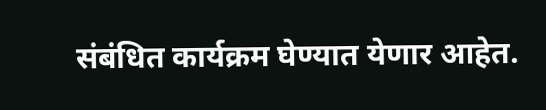संबंधित कार्यक्रम घेण्यात येणार आहेत.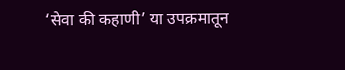‘सेवा की कहाणी’ या उपक्रमातून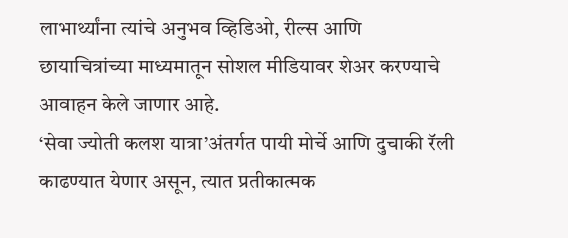लाभार्थ्यांना त्यांचे अनुभव व्हिडिओ, रील्स आणि छायाचित्रांच्या माध्यमातून सोशल मीडियावर शेअर करण्याचे आवाहन केले जाणार आहे.
‘सेवा ज्योती कलश यात्रा’अंतर्गत पायी मोर्चे आणि दुचाकी रॅली काढण्यात येणार असून, त्यात प्रतीकात्मक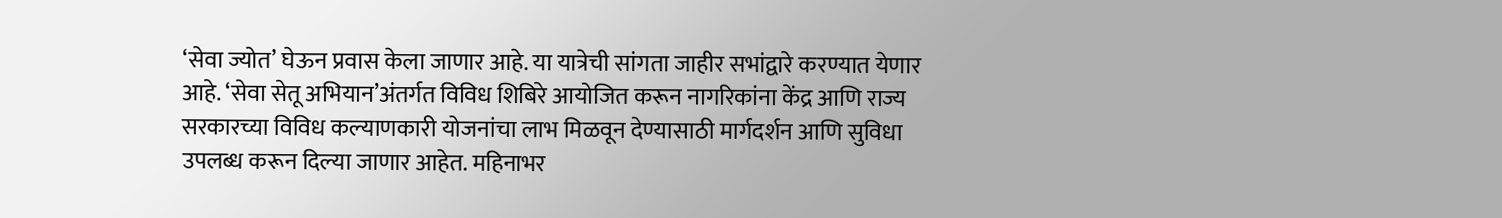‘सेवा ज्योत’ घेऊन प्रवास केला जाणार आहे. या यात्रेची सांगता जाहीर सभांद्वारे करण्यात येणार आहे. ‘सेवा सेतू अभियान’अंतर्गत विविध शिबिरे आयोजित करून नागरिकांना केंद्र आणि राज्य सरकारच्या विविध कल्याणकारी योजनांचा लाभ मिळवून देण्यासाठी मार्गदर्शन आणि सुविधा उपलब्ध करून दिल्या जाणार आहेत. महिनाभर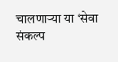चालणाऱ्या या ‘सेवा संकल्प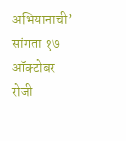अभियानाची’ सांगता १७ ऑक्टोबर रोजी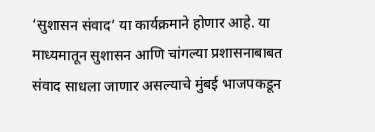‘सुशासन संवाद’ या कार्यक्रमाने होणार आहे. या माध्यमातून सुशासन आणि चांगल्या प्रशासनाबाबत संवाद साधला जाणार असल्याचे मुंबई भाजपकडून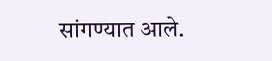सांगण्यात आले.